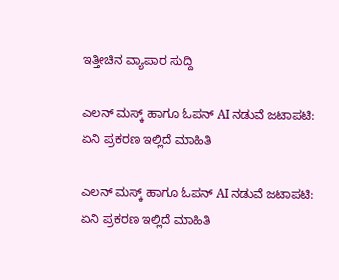ಇತ್ತೀಚಿನ ವ್ಯಾಪಾರ ಸುದ್ದಿ

ಎಲನ್ ಮಸ್ಕ್ ಹಾಗೂ ಓಪನ್ AI ನಡುವೆ ಜಟಾಪಟಿ: ಏನಿ ಪ್ರಕರಣ ಇಲ್ಲಿದೆ ಮಾಹಿತಿ

ಎಲನ್ ಮಸ್ಕ್ ಹಾಗೂ ಓಪನ್ AI ನಡುವೆ ಜಟಾಪಟಿ: ಏನಿ ಪ್ರಕರಣ ಇಲ್ಲಿದೆ ಮಾಹಿತಿ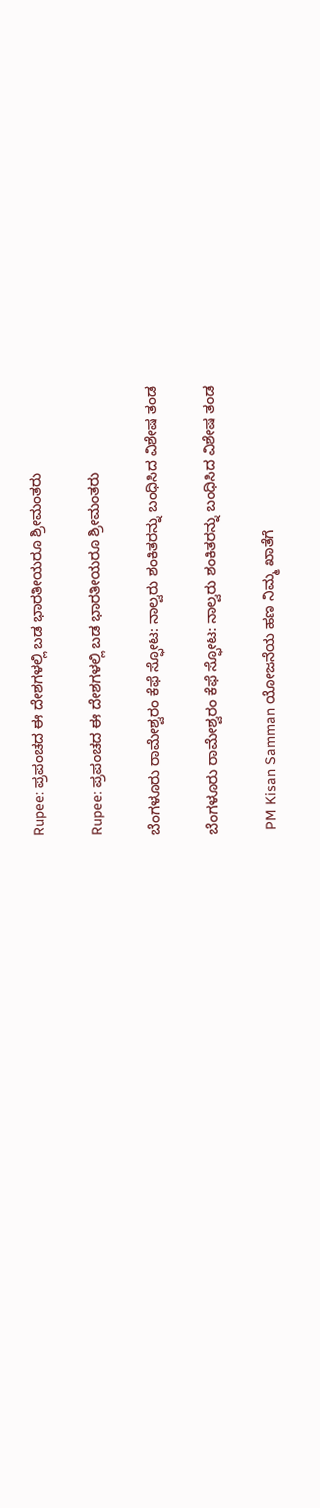Rupee: ಪ್ರಪಂಚದ ಈ ದೇಶಗಳಲ್ಲಿ ಬಡ ಭಾರತೀಯರೂ ಶ್ರೀಮಂತರು

Rupee: ಪ್ರಪಂಚದ ಈ ದೇಶಗಳಲ್ಲಿ ಬಡ ಭಾರತೀಯರೂ ಶ್ರೀಮಂತರು

ಬೆಂಗಳೂರು ರಾಮೇಶ್ವರಂ ಕೆಫೆ ಸ್ಫೋಟ: ನಾಲ್ವರು ಶಂಕಿತರನ್ನು ಬಂಧಿಸಿದ ವಿಶೇಷ ತಂಡ

ಬೆಂಗಳೂರು ರಾಮೇಶ್ವರಂ ಕೆಫೆ ಸ್ಫೋಟ: ನಾಲ್ವರು ಶಂಕಿತರನ್ನು ಬಂಧಿಸಿದ ವಿಶೇಷ ತಂಡ

 PM Kisan Samman ಯೋಜನೆಯ ಹಣ ನಿಮ್ಮ ಖಾತೆಗೆ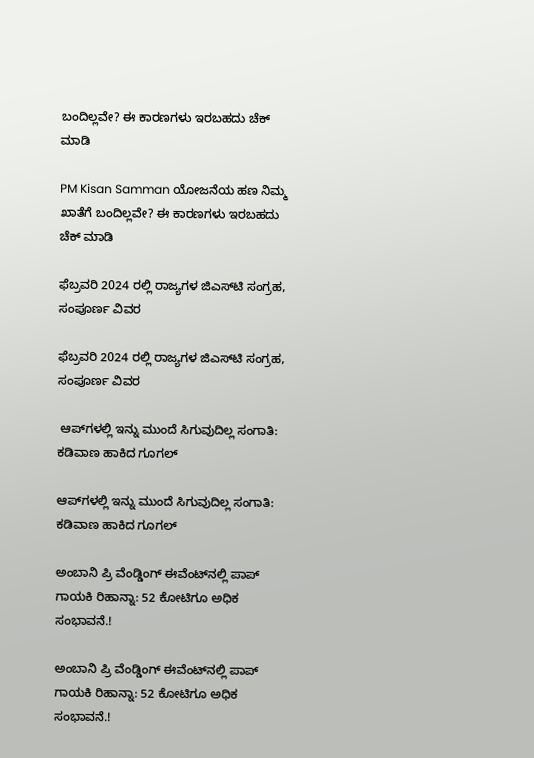ಬಂದಿಲ್ಲವೇ? ಈ ಕಾರಣಗಳು ಇರಬಹದು ಚೆಕ್ ಮಾಡಿ

PM Kisan Samman ಯೋಜನೆಯ ಹಣ ನಿಮ್ಮ ಖಾತೆಗೆ ಬಂದಿಲ್ಲವೇ? ಈ ಕಾರಣಗಳು ಇರಬಹದು ಚೆಕ್ ಮಾಡಿ

ಫೆಬ್ರವರಿ 2024 ರಲ್ಲಿ ರಾಜ್ಯಗಳ ಜಿಎಸ್‌ಟಿ ಸಂಗ್ರಹ, ಸಂಪೂರ್ಣ ವಿವರ

ಫೆಬ್ರವರಿ 2024 ರಲ್ಲಿ ರಾಜ್ಯಗಳ ಜಿಎಸ್‌ಟಿ ಸಂಗ್ರಹ, ಸಂಪೂರ್ಣ ವಿವರ

 ಆಪ್‌ಗಳಲ್ಲಿ ಇನ್ನು ಮುಂದೆ ಸಿಗುವುದಿಲ್ಲ ಸಂಗಾತಿ: ಕಡಿವಾಣ ಹಾಕಿದ ಗೂಗಲ್‌

ಆಪ್‌ಗಳಲ್ಲಿ ಇನ್ನು ಮುಂದೆ ಸಿಗುವುದಿಲ್ಲ ಸಂಗಾತಿ: ಕಡಿವಾಣ ಹಾಕಿದ ಗೂಗಲ್‌

ಅಂಬಾನಿ ಪ್ರಿ ವೆಂಡ್ಡಿಂಗ್‌ ಈವೆಂಟ್‌ನಲ್ಲಿ ಪಾಪ್ ಗಾಯಕಿ ರಿಹಾನ್ನಾ: 52 ಕೋಟಿಗೂ ಅಧಿಕ ಸಂಭಾವನೆ.!

ಅಂಬಾನಿ ಪ್ರಿ ವೆಂಡ್ಡಿಂಗ್‌ ಈವೆಂಟ್‌ನಲ್ಲಿ ಪಾಪ್ ಗಾಯಕಿ ರಿಹಾನ್ನಾ: 52 ಕೋಟಿಗೂ ಅಧಿಕ ಸಂಭಾವನೆ.!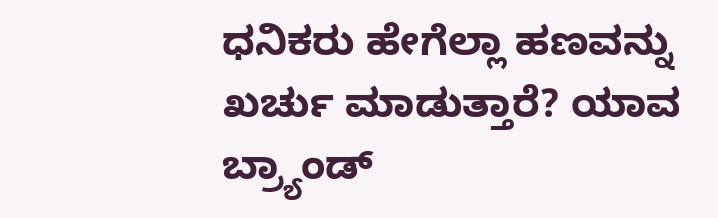ಧನಿಕರು ಹೇಗೆಲ್ಲಾ ಹಣವನ್ನು ಖರ್ಚು ಮಾಡುತ್ತಾರೆ? ಯಾವ ಬ್ರ್ಯಾಂಡ್‌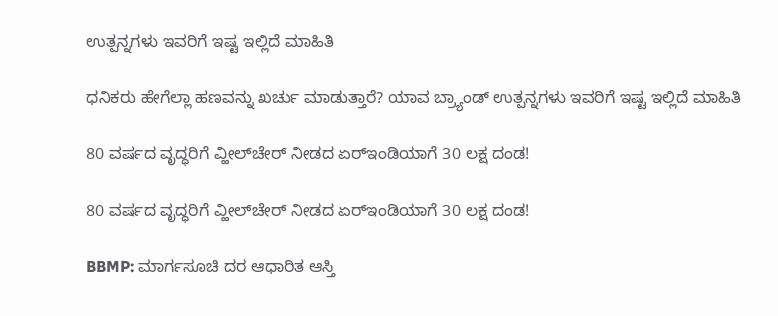ಉತ್ಪನ್ನಗಳು ಇವರಿಗೆ ಇಷ್ಟ ಇಲ್ಲಿದೆ ಮಾಹಿತಿ

ಧನಿಕರು ಹೇಗೆಲ್ಲಾ ಹಣವನ್ನು ಖರ್ಚು ಮಾಡುತ್ತಾರೆ? ಯಾವ ಬ್ರ್ಯಾಂಡ್‌ ಉತ್ಪನ್ನಗಳು ಇವರಿಗೆ ಇಷ್ಟ ಇಲ್ಲಿದೆ ಮಾಹಿತಿ

80 ವರ್ಷದ ವೃದ್ಧರಿಗೆ ವ್ಹೀಲ್‌ಚೇರ್‌ ನೀಡದ ಏರ್‌ಇಂಡಿಯಾಗೆ 30 ಲಕ್ಷ ದಂಡ!

80 ವರ್ಷದ ವೃದ್ಧರಿಗೆ ವ್ಹೀಲ್‌ಚೇರ್‌ ನೀಡದ ಏರ್‌ಇಂಡಿಯಾಗೆ 30 ಲಕ್ಷ ದಂಡ!

BBMP: ಮಾರ್ಗಸೂಚಿ ದರ ಆಧಾರಿತ ಆಸ್ತಿ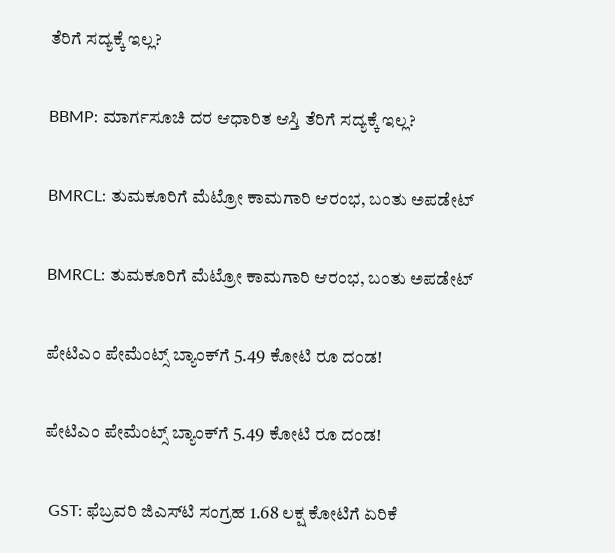ತೆರಿಗೆ ಸದ್ಯಕ್ಕೆ ಇಲ್ಲ?

BBMP: ಮಾರ್ಗಸೂಚಿ ದರ ಆಧಾರಿತ ಆಸ್ತಿ ತೆರಿಗೆ ಸದ್ಯಕ್ಕೆ ಇಲ್ಲ?

BMRCL: ತುಮಕೂರಿಗೆ ಮೆಟ್ರೋ ಕಾಮಗಾರಿ ಆರಂಭ, ಬಂತು ಅಪಡೇಟ್‌

BMRCL: ತುಮಕೂರಿಗೆ ಮೆಟ್ರೋ ಕಾಮಗಾರಿ ಆರಂಭ, ಬಂತು ಅಪಡೇಟ್‌

ಪೇಟಿಎಂ ಪೇಮೆಂಟ್ಸ್‌ ಬ್ಯಾಂಕ್‌ಗೆ 5.49 ಕೋಟಿ ರೂ ದಂಡ!

ಪೇಟಿಎಂ ಪೇಮೆಂಟ್ಸ್‌ ಬ್ಯಾಂಕ್‌ಗೆ 5.49 ಕೋಟಿ ರೂ ದಂಡ!

 GST: ಫೆಬ್ರವರಿ ಜಿಎಸ್‌ಟಿ ಸಂಗ್ರಹ 1.68 ಲಕ್ಷ ಕೋಟಿಗೆ ಏರಿಕೆ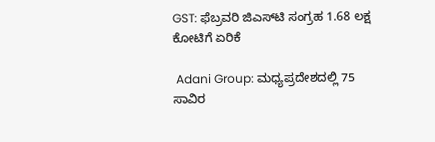GST: ಫೆಬ್ರವರಿ ಜಿಎಸ್‌ಟಿ ಸಂಗ್ರಹ 1.68 ಲಕ್ಷ ಕೋಟಿಗೆ ಏರಿಕೆ

 Adani Group: ಮಧ್ಯಪ್ರದೇಶದಲ್ಲಿ 75 ಸಾವಿರ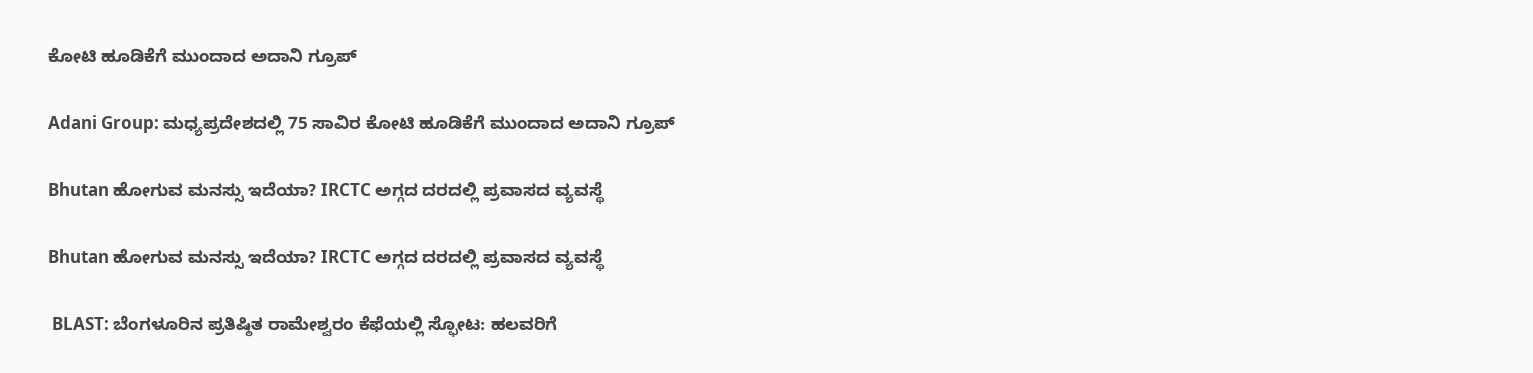ಕೋಟಿ ಹೂಡಿಕೆಗೆ ಮುಂದಾದ ಅದಾನಿ ಗ್ರೂಪ್

Adani Group: ಮಧ್ಯಪ್ರದೇಶದಲ್ಲಿ 75 ಸಾವಿರ ಕೋಟಿ ಹೂಡಿಕೆಗೆ ಮುಂದಾದ ಅದಾನಿ ಗ್ರೂಪ್

Bhutan ಹೋಗುವ ಮನಸ್ಸು ಇದೆಯಾ? IRCTC ಅಗ್ಗದ ದರದಲ್ಲಿ ಪ್ರವಾಸದ ವ್ಯವಸ್ಥೆ

Bhutan ಹೋಗುವ ಮನಸ್ಸು ಇದೆಯಾ? IRCTC ಅಗ್ಗದ ದರದಲ್ಲಿ ಪ್ರವಾಸದ ವ್ಯವಸ್ಥೆ

 BLAST: ಬೆಂಗಳೂರಿನ ಪ್ರತಿಷ್ಠಿತ ರಾಮೇಶ್ವರಂ ಕೆಫೆಯಲ್ಲಿ ಸ್ಫೋಟ: ಹಲವರಿಗೆ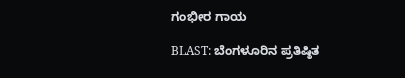ಗಂಭೀರ ಗಾಯ

BLAST: ಬೆಂಗಳೂರಿನ ಪ್ರತಿಷ್ಠಿತ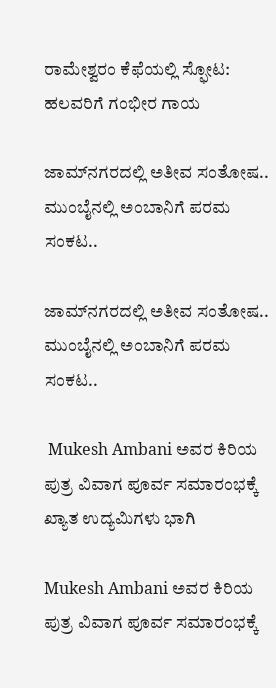ರಾಮೇಶ್ವರಂ ಕೆಫೆಯಲ್ಲಿ ಸ್ಫೋಟ: ಹಲವರಿಗೆ ಗಂಭೀರ ಗಾಯ

ಜಾಮ್‌ನಗರದಲ್ಲಿ ಅತೀವ ಸಂತೋಷ.. ಮುಂಬೈನಲ್ಲಿ ಅಂಬಾನಿಗೆ ಪರಮ ಸಂಕಟ..

ಜಾಮ್‌ನಗರದಲ್ಲಿ ಅತೀವ ಸಂತೋಷ.. ಮುಂಬೈನಲ್ಲಿ ಅಂಬಾನಿಗೆ ಪರಮ ಸಂಕಟ..

 Mukesh Ambani ಅವರ ಕಿರಿಯ ಪುತ್ರ ವಿವಾಗ ಪೂರ್ವ ಸಮಾರಂಭಕ್ಕೆ ಖ್ಯಾತ ಉದ್ಯಮಿಗಳು ಭಾಗಿ

Mukesh Ambani ಅವರ ಕಿರಿಯ ಪುತ್ರ ವಿವಾಗ ಪೂರ್ವ ಸಮಾರಂಭಕ್ಕೆ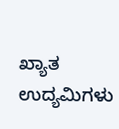ಖ್ಯಾತ ಉದ್ಯಮಿಗಳು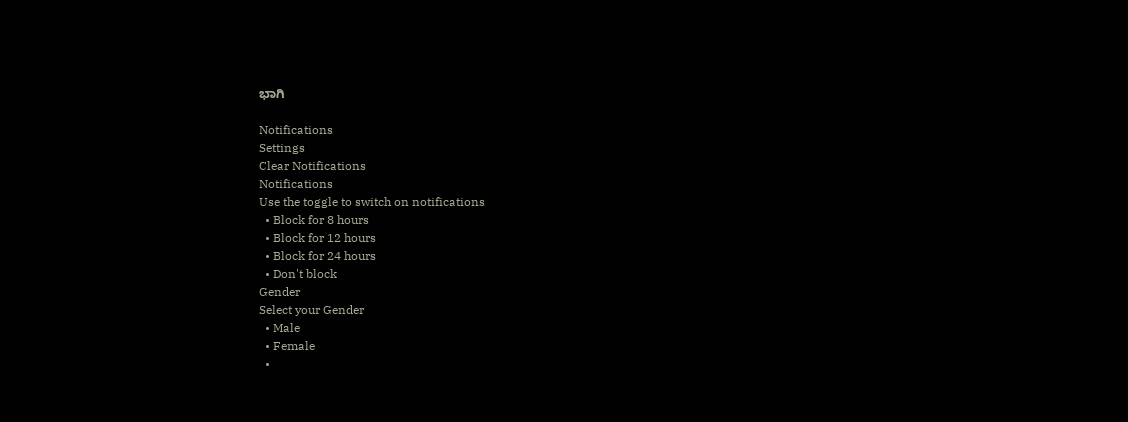ಭಾಗಿ

Notifications
Settings
Clear Notifications
Notifications
Use the toggle to switch on notifications
  • Block for 8 hours
  • Block for 12 hours
  • Block for 24 hours
  • Don't block
Gender
Select your Gender
  • Male
  • Female
  •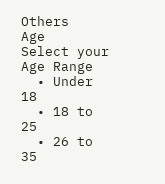Others
Age
Select your Age Range
  • Under 18
  • 18 to 25
  • 26 to 35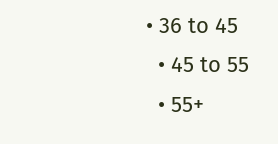• 36 to 45
  • 45 to 55
  • 55+